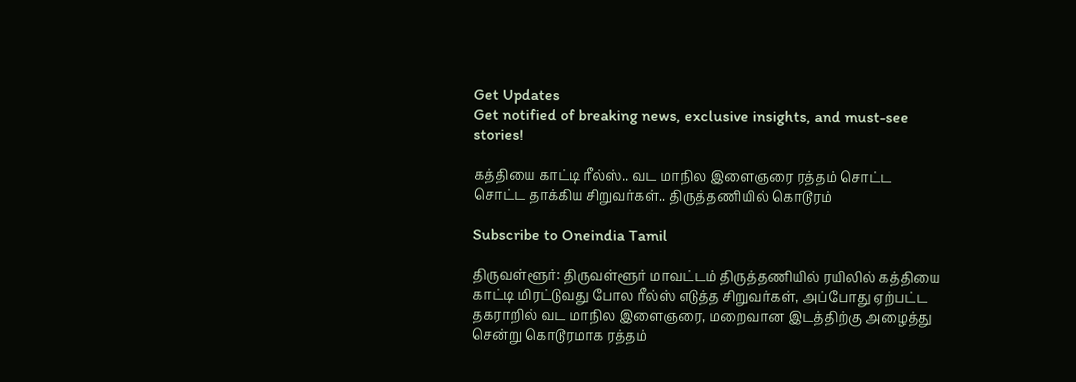Get Updates
Get notified of breaking news, exclusive insights, and must-see stories!

கத்தியை காட்டி ரீல்ஸ்.. வட மாநில இளைஞரை ரத்தம் சொட்ட சொட்ட தாக்கிய சிறுவர்கள்.. திருத்தணியில் கொடூரம்

Subscribe to Oneindia Tamil

திருவள்ளூர்: திருவள்ளூர் மாவட்டம் திருத்தணியில் ரயிலில் கத்தியை காட்டி மிரட்டுவது போல ரீல்ஸ் எடுத்த சிறுவர்கள், அப்போது ஏற்பட்ட தகராறில் வட மாநில இளைஞரை, மறைவான இடத்திற்கு அழைத்து சென்று கொடூரமாக ரத்தம்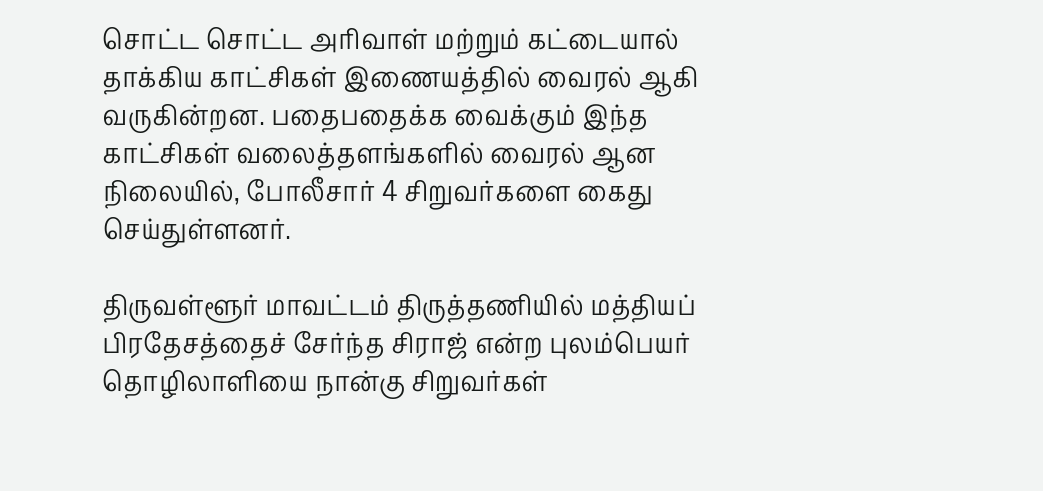சொட்ட சொட்ட அரிவாள் மற்றும் கட்டையால் தாக்கிய காட்சிகள் இணையத்தில் வைரல் ஆகி வருகின்றன. பதைபதைக்க வைக்கும் இந்த காட்சிகள் வலைத்தளங்களில் வைரல் ஆன நிலையில், போலீசார் 4 சிறுவர்களை கைது செய்துள்ளனர்.

திருவள்ளூர் மாவட்டம் திருத்தணியில் மத்தியப் பிரதேசத்தைச் சேர்ந்த சிராஜ் என்ற புலம்பெயர் தொழிலாளியை நான்கு சிறுவர்கள்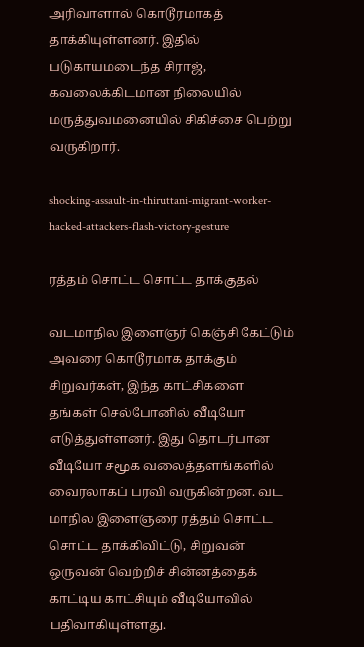அரிவாளால் கொடூரமாகத் தாக்கியுள்ளனர். இதில் படுகாயமடைந்த சிராஜ், கவலைக்கிடமான நிலையில் மருத்துவமனையில் சிகிச்சை பெற்று வருகிறார்.

shocking-assault-in-thiruttani-migrant-worker-hacked-attackers-flash-victory-gesture

ரத்தம் சொட்ட சொட்ட தாக்குதல்

வடமாநில இளைஞர் கெஞ்சி கேட்டும் அவரை கொடூரமாக தாக்கும் சிறுவர்கள், இந்த காட்சிகளை தங்கள் செல்போனில் வீடியோ எடுத்துள்ளனர். இது தொடர்பான வீடியோ சமூக வலைத்தளங்களில் வைரலாகப் பரவி வருகின்றன. வட மாநில இளைஞரை ரத்தம் சொட்ட சொட்ட தாக்கிவிட்டு, சிறுவன் ஒருவன் வெற்றிச் சின்னத்தைக் காட்டிய காட்சியும் வீடியோவில் பதிவாகியுள்ளது.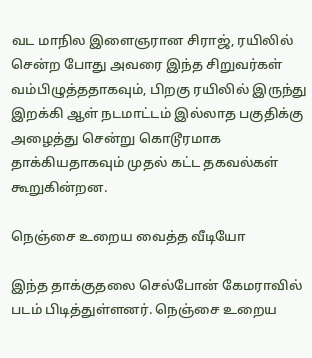வட மாநில இளைஞரான சிராஜ், ரயிலில் சென்ற போது அவரை இந்த சிறுவர்கள் வம்பிழுத்ததாகவும், பிறகு ரயிலில் இருந்து இறக்கி ஆள் நடமாட்டம் இல்லாத பகுதிக்கு அழைத்து சென்று கொடூரமாக தாக்கியதாகவும் முதல் கட்ட தகவல்கள் கூறுகின்றன.

நெஞ்சை உறைய வைத்த வீடியோ

இந்த தாக்குதலை செல்போன் கேமராவில் படம் பிடித்துள்ளனர். நெஞ்சை உறைய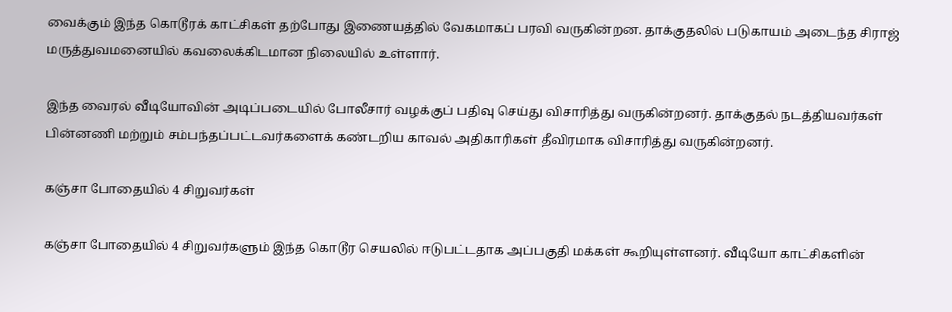வைக்கும் இந்த கொடூரக் காட்சிகள் தற்போது இணையத்தில் வேகமாகப் பரவி வருகின்றன. தாக்குதலில் படுகாயம் அடைந்த சிராஜ் மருத்துவமனையில் கவலைக்கிடமான நிலையில் உள்ளார்.

இந்த வைரல் வீடியோவின் அடிப்படையில் போலீசார் வழக்குப் பதிவு செய்து விசாரித்து வருகின்றனர். தாக்குதல் நடத்தியவர்கள் பின்னணி மற்றும் சம்பந்தப்பட்டவர்களைக் கண்டறிய காவல் அதிகாரிகள் தீவிரமாக விசாரித்து வருகின்றனர்.

கஞ்சா போதையில் 4 சிறுவர்கள்

கஞ்சா போதையில் 4 சிறுவர்களும் இந்த கொடூர செயலில் ஈடுபட்டதாக அப்பகுதி மக்கள் கூறியுள்ளனர். வீடியோ காட்சிகளின்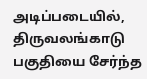அடிப்படையில், திருவலங்காடு பகுதியை சேர்ந்த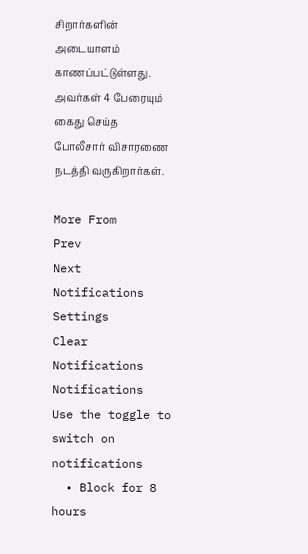சிறார்களின் அடையாளம் காணப்பட்டுள்ளது. அவர்கள் 4 பேரையும் கைது செய்த போலீசார் விசாரணை நடத்தி வருகிறார்கள்.

More From
Prev
Next
Notifications
Settings
Clear Notifications
Notifications
Use the toggle to switch on notifications
  • Block for 8 hours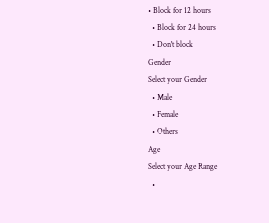• Block for 12 hours
  • Block for 24 hours
  • Don't block
Gender
Select your Gender
  • Male
  • Female
  • Others
Age
Select your Age Range
  •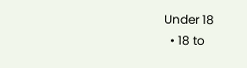Under 18
  • 18 to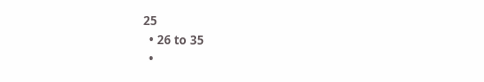25
  • 26 to 35
  •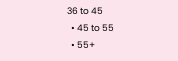36 to 45
  • 45 to 55
  • 55+